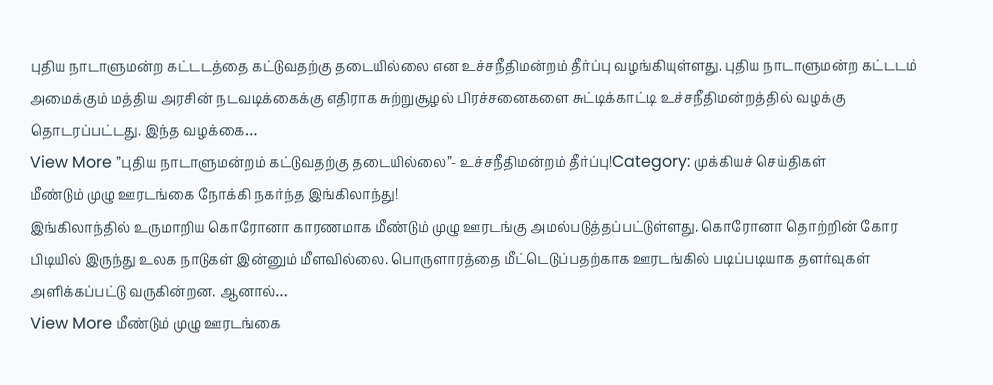புதிய நாடாளுமன்ற கட்டடத்தை கட்டுவதற்கு தடையில்லை என உச்சநீதிமன்றம் தீர்ப்பு வழங்கியுள்ளது. புதிய நாடாளுமன்ற கட்டடம் அமைக்கும் மத்திய அரசின் நடவடிக்கைக்கு எதிராக சுற்றுசூழல் பிரச்சனைகளை சுட்டிக்காட்டி உச்சநீதிமன்றத்தில் வழக்கு தொடரப்பட்டது. இந்த வழக்கை…
View More ”புதிய நாடாளுமன்றம் கட்டுவதற்கு தடையில்லை”- உச்சநீதிமன்றம் தீர்ப்பு!Category: முக்கியச் செய்திகள்
மீண்டும் முழு ஊரடங்கை நோக்கி நகர்ந்த இங்கிலாந்து!
இங்கிலாந்தில் உருமாறிய கொரோனா காரணமாக மீண்டும் முழு ஊரடங்கு அமல்படுத்தப்பட்டுள்ளது. கொரோனா தொற்றின் கோர பிடியில் இருந்து உலக நாடுகள் இன்னும் மீளவில்லை. பொருளாரத்தை மீட்டெடுப்பதற்காக ஊரடங்கில் படிப்படியாக தளர்வுகள் அளிக்கப்பட்டு வருகின்றன. ஆனால்…
View More மீண்டும் முழு ஊரடங்கை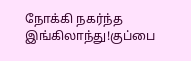நோக்கி நகர்ந்த இங்கிலாந்து!குப்பை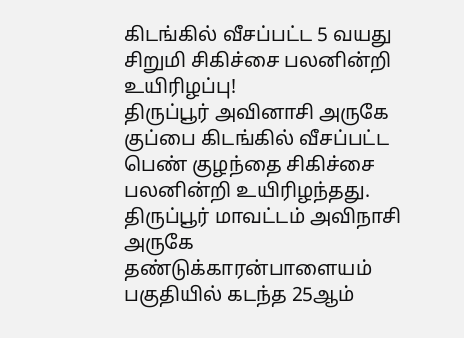கிடங்கில் வீசப்பட்ட 5 வயது சிறுமி சிகிச்சை பலனின்றி உயிரிழப்பு!
திருப்பூர் அவினாசி அருகே குப்பை கிடங்கில் வீசப்பட்ட பெண் குழந்தை சிகிச்சை பலனின்றி உயிரிழந்தது. திருப்பூர் மாவட்டம் அவிநாசி அருகே தண்டுக்காரன்பாளையம் பகுதியில் கடந்த 25ஆம்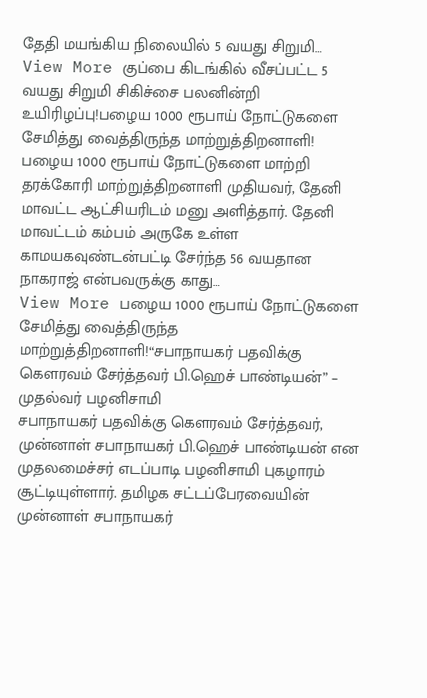தேதி மயங்கிய நிலையில் 5 வயது சிறுமி…
View More குப்பை கிடங்கில் வீசப்பட்ட 5 வயது சிறுமி சிகிச்சை பலனின்றி உயிரிழப்பு!பழைய 1000 ரூபாய் நோட்டுகளை சேமித்து வைத்திருந்த மாற்றுத்திறனாளி!
பழைய 1000 ரூபாய் நோட்டுகளை மாற்றி தரக்கோரி மாற்றுத்திறனாளி முதியவர், தேனி மாவட்ட ஆட்சியரிடம் மனு அளித்தார். தேனி மாவட்டம் கம்பம் அருகே உள்ள காமயகவுண்டன்பட்டி சேர்ந்த 56 வயதான நாகராஜ் என்பவருக்கு காது…
View More பழைய 1000 ரூபாய் நோட்டுகளை சேமித்து வைத்திருந்த மாற்றுத்திறனாளி!“சபாநாயகர் பதவிக்கு கௌரவம் சேர்த்தவர் பி.ஹெச் பாண்டியன்” – முதல்வர் பழனிசாமி
சபாநாயகர் பதவிக்கு கௌரவம் சேர்த்தவர், முன்னாள் சபாநாயகர் பி.ஹெச் பாண்டியன் என முதலமைச்சர் எடப்பாடி பழனிசாமி புகழாரம் சூட்டியுள்ளார். தமிழக சட்டப்பேரவையின் முன்னாள் சபாநாயகர்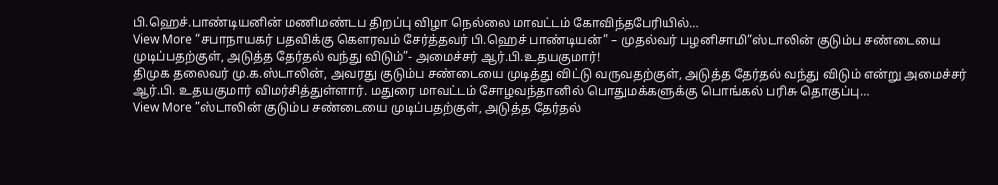பி.ஹெச்.பாண்டியனின் மணிமண்டப திறப்பு விழா நெல்லை மாவட்டம் கோவிந்தபேரியில்…
View More “சபாநாயகர் பதவிக்கு கௌரவம் சேர்த்தவர் பி.ஹெச் பாண்டியன்” – முதல்வர் பழனிசாமி”ஸ்டாலின் குடும்ப சண்டையை முடிப்பதற்குள், அடுத்த தேர்தல் வந்து விடும்”- அமைச்சர் ஆர்.பி.உதயகுமார்!
திமுக தலைவர் மு.க.ஸ்டாலின், அவரது குடும்ப சண்டையை முடித்து விட்டு வருவதற்குள், அடுத்த தேர்தல் வந்து விடும் என்று அமைச்சர் ஆர்.பி. உதயகுமார் விமர்சித்துள்ளார். மதுரை மாவட்டம் சோழவந்தானில் பொதுமக்களுக்கு பொங்கல் பரிசு தொகுப்பு…
View More ”ஸ்டாலின் குடும்ப சண்டையை முடிப்பதற்குள், அடுத்த தேர்தல்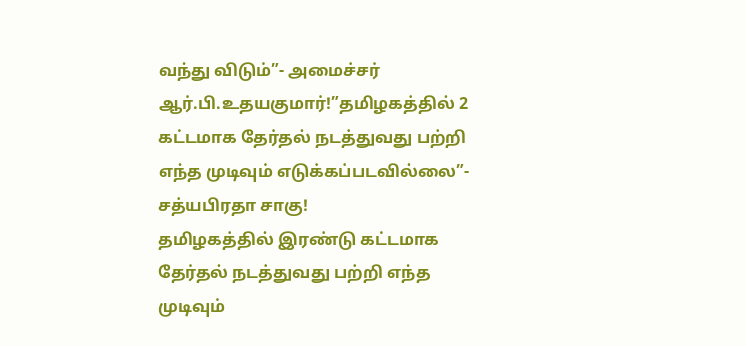வந்து விடும்”- அமைச்சர் ஆர்.பி.உதயகுமார்!”தமிழகத்தில் 2 கட்டமாக தேர்தல் நடத்துவது பற்றி எந்த முடிவும் எடுக்கப்படவில்லை”- சத்யபிரதா சாகு!
தமிழகத்தில் இரண்டு கட்டமாக தேர்தல் நடத்துவது பற்றி எந்த முடிவும்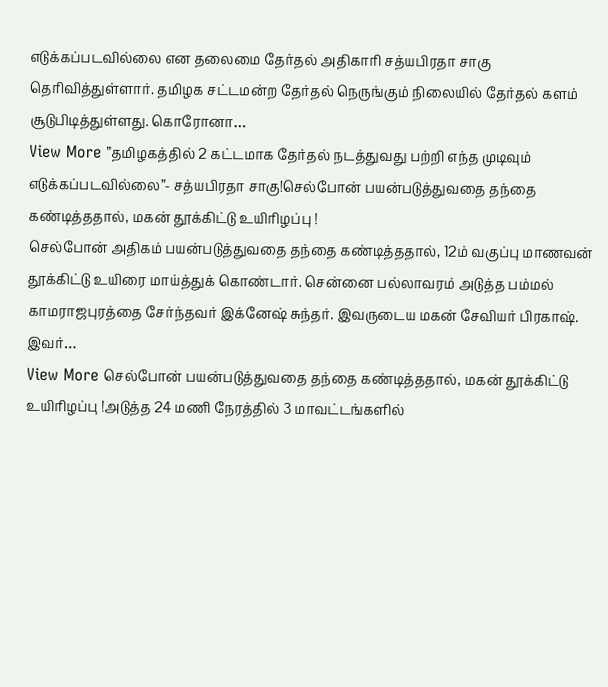எடுக்கப்படவில்லை என தலைமை தேர்தல் அதிகாரி சத்யபிரதா சாகு தெரிவித்துள்ளார். தமிழக சட்டமன்ற தேர்தல் நெருங்கும் நிலையில் தேர்தல் களம் சூடுபிடித்துள்ளது. கொரோனா…
View More ”தமிழகத்தில் 2 கட்டமாக தேர்தல் நடத்துவது பற்றி எந்த முடிவும் எடுக்கப்படவில்லை”- சத்யபிரதா சாகு!செல்போன் பயன்படுத்துவதை தந்தை கண்டித்ததால், மகன் தூக்கிட்டு உயிரிழப்பு !
செல்போன் அதிகம் பயன்படுத்துவதை தந்தை கண்டித்ததால், 12ம் வகுப்பு மாணவன் தூக்கிட்டு உயிரை மாய்த்துக் கொண்டார். சென்னை பல்லாவரம் அடுத்த பம்மல் காமராஜபுரத்தை சேர்ந்தவர் இக்னேஷ் சுந்தர். இவருடைய மகன் சேவியர் பிரகாஷ். இவர்…
View More செல்போன் பயன்படுத்துவதை தந்தை கண்டித்ததால், மகன் தூக்கிட்டு உயிரிழப்பு !அடுத்த 24 மணி நேரத்தில் 3 மாவட்டங்களில்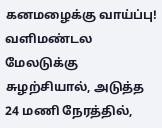கனமழைக்கு வாய்ப்பு!
வளிமண்டல மேலடுக்கு சுழற்சியால், அடுத்த 24 மணி நேரத்தில்,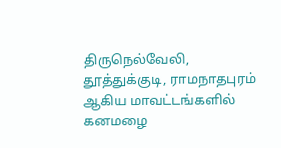திருநெல்வேலி, தூத்துக்குடி, ராமநாதபுரம் ஆகிய மாவட்டங்களில் கனமழை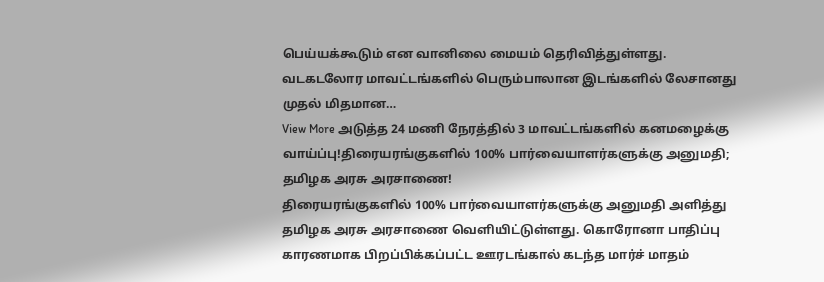பெய்யக்கூடும் என வானிலை மையம் தெரிவித்துள்ளது. வடகடலோர மாவட்டங்களில் பெரும்பாலான இடங்களில் லேசானது முதல் மிதமான…
View More அடுத்த 24 மணி நேரத்தில் 3 மாவட்டங்களில் கனமழைக்கு வாய்ப்பு!திரையரங்குகளில் 100% பார்வையாளர்களுக்கு அனுமதி; தமிழக அரசு அரசாணை!
திரையரங்குகளில் 100% பார்வையாளர்களுக்கு அனுமதி அளித்து தமிழக அரசு அரசாணை வெளியிட்டுள்ளது. கொரோனா பாதிப்பு காரணமாக பிறப்பிக்கப்பட்ட ஊரடங்கால் கடந்த மார்ச் மாதம்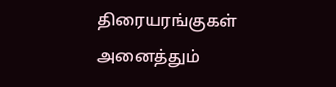திரையரங்குகள் அனைத்தும்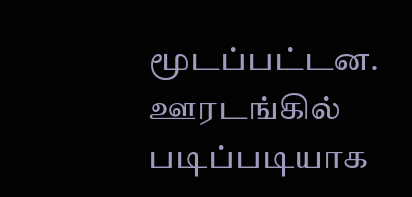மூடப்பட்டன. ஊரடங்கில் படிப்படியாக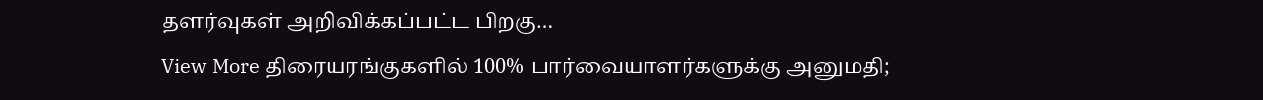தளர்வுகள் அறிவிக்கப்பட்ட பிறகு…
View More திரையரங்குகளில் 100% பார்வையாளர்களுக்கு அனுமதி;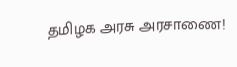தமிழக அரசு அரசாணை!